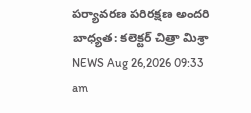పర్యావరణ పరిరక్షణ అందరి బాధ్యత: కలెక్టర్ చిత్రా మిశ్రా
NEWS Aug 26,2026 09:33 am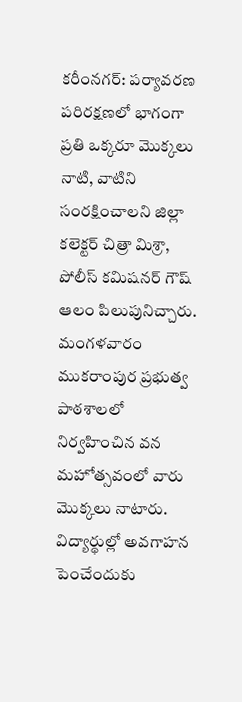కరీంనగర్: పర్యావరణ పరిరక్షణలో భాగంగా ప్రతి ఒక్కరూ మొక్కలు నాటి, వాటిని సంరక్షించాలని జిల్లా కలెక్టర్ చిత్రా మిశ్రా, పోలీస్ కమిషనర్ గౌష్ ఆలం పిలుపునిచ్చారు. మంగళవారం ముకరాంపుర ప్రభుత్వ పాఠశాలలో నిర్వహించిన వన మహోత్సవంలో వారు మొక్కలు నాటారు. విద్యార్థుల్లో అవగాహన పెంచేందుకు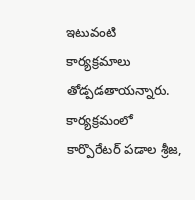ఇటువంటి కార్యక్రమాలు తోడ్పడతాయన్నారు. కార్యక్రమంలో కార్పొరేటర్ పడాల శ్రీజ,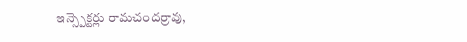ఇన్స్పెక్టర్లు రామచందర్రావు,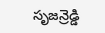సృజన్రెడ్డి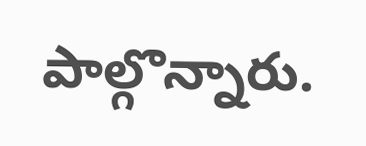పాల్గొన్నారు.